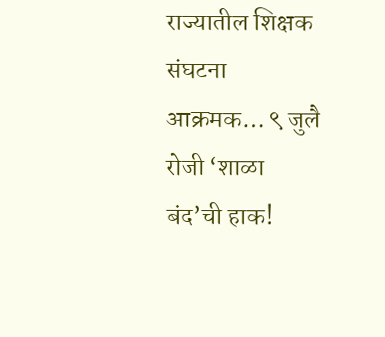राज्यातील शिक्षक संघटना आक्रमक… ९ जुलै रोजी ‘शाळा बंद’ची हाक!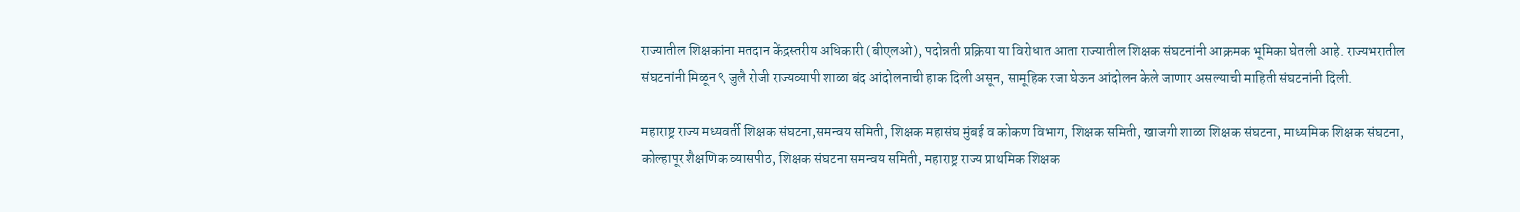राज्यातील शिक्षकांना मतदान केंद्रस्तरीय अधिकारी (बीएलओ), पदोन्नती प्रक्रिया या विरोधात आता राज्यातील शिक्षक संघटनांनी आक्रमक भूमिका घेतली आहे. राज्यभरातील संघटनांनी मिळून ९ जुलै रोजी राज्यव्यापी शाळा बंद आंदोलनाची हाक दिली असून, सामूहिक रजा घेऊन आंदोलन केले जाणार असल्याची माहिती संघटनांनी दिली.

महाराष्ट्र राज्य मध्यवर्ती शिक्षक संघटना,समन्वय समिती, शिक्षक महासंघ मुंबई व कोकण विभाग, शिक्षक समिती, खाजगी शाळा शिक्षक संघटना, माध्यमिक शिक्षक संघटना, कोल्हापूर शैक्षणिक व्यासपीठ, शिक्षक संघटना समन्वय समिती, महाराष्ट्र राज्य प्राथमिक शिक्षक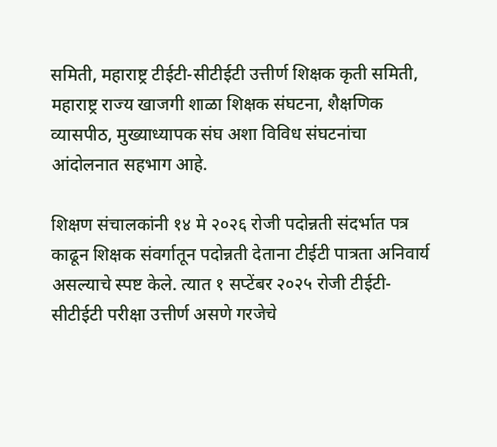समिती, महाराष्ट्र टीईटी-सीटीईटी उत्तीर्ण शिक्षक कृती समिती, महाराष्ट्र राज्य खाजगी शाळा शिक्षक संघटना, शैक्षणिक व्यासपीठ, मुख्याध्यापक संघ अशा विविध संघटनांचा आंदोलनात सहभाग आहे.

शिक्षण संचालकांनी १४ मे २०२६ रोजी पदोन्नती संदर्भात पत्र काढून शिक्षक संवर्गातून पदोन्नती देताना टीईटी पात्रता अनिवार्य असल्याचे स्पष्ट केले. त्यात १ सप्टेंबर २०२५ रोजी टीईटी-सीटीईटी परीक्षा उत्तीर्ण असणे गरजेचे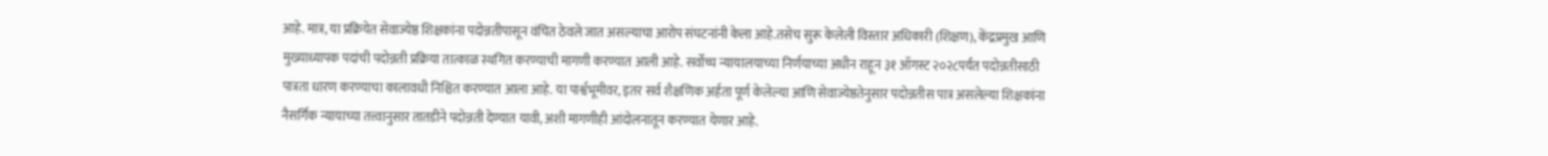आहे. मात्र, या प्रक्रियेत सेवाज्येष्ठ शिक्षकांना पदोन्नतीपासून वंचित ठेवले जात असल्याचा आरोप संघटनांनी केला आहे.तसेच सुरू केलेली विस्तार अधिकारी (शिक्षण), केंद्रप्रमुख आणि मुख्याध्यापक पदांची पदोन्नती प्रक्रिया तात्काळ स्थगित करण्याची मागणी करण्यात आली आहे. सर्वोच्च न्यायालयाच्या निर्णयाच्या अधीन राहून ३१ ऑगस्ट २०२८पर्यंत पदोन्नतीसाठी पात्रता धारण करण्याचा कालावधी निश्चित करण्यात आला आहे. या पार्श्वभूमीवर, इतर सर्व शैक्षणिक अर्हता पूर्ण केलेल्या आणि सेवाज्येष्ठतेनुसार पदोन्नतीस पात्र असलेल्या शिक्षकांना नैसर्गिक न्यायाच्या तत्त्वानुसार तातडीने पदोन्नती देण्यात यावी, अशी मागणीही आंदोलनातून करण्यात येणार आहे.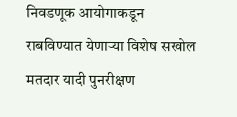निवडणूक आयोगाकडून राबविण्यात येणाऱ्या विशेष सखोल मतदार यादी पुनरीक्षण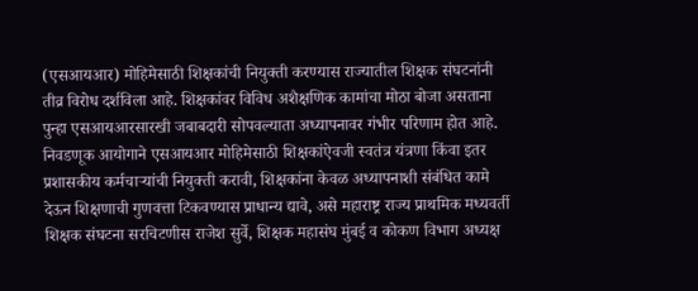(एसआयआर) मोहिमेसाठी शिक्षकांची नियुक्ती करण्यास राज्यातील शिक्षक संघटनांनी तीव्र विरोध दर्शविला आहे. शिक्षकांवर विविध अशैक्षणिक कामांचा मोठा बोजा असताना पुन्हा एसआयआरसारखी जबाबदारी सोपवल्याता अध्यापनावर गंभीर परिणाम होत आहे. निवडणूक आयोगाने एसआयआर मोहिमेसाठी शिक्षकांऐवजी स्वतंत्र यंत्रणा किंवा इतर प्रशासकीय कर्मचाऱ्यांची नियुक्ती करावी, शिक्षकांना केवळ अध्यापनाशी संबंधित कामे देऊन शिक्षणाची गुणवत्ता टिकवण्यास प्राधान्य द्यावे, असे महाराष्ट्र राज्य प्राथमिक मध्यवर्ती शिक्षक संघटना सरचिटणीस राजेश सुर्वे, शिक्षक महासंघ मुंबई व कोकण विभाग अध्यक्ष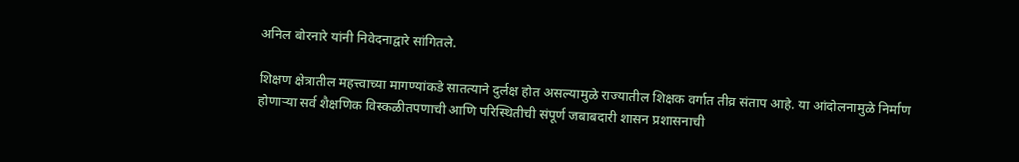अनिल बोरनारे यांनी निवेदनाद्वारे सांगितले.

शिक्षण क्षेत्रातील महत्त्वाच्या मागण्यांकडे सातत्याने दुर्लक्ष होत असल्यामुळे राज्यातील शिक्षक वर्गात तीव्र संताप आहे. या आंदोलनामुळे निर्माण होणाऱ्या सर्व शैक्षणिक विस्कळीतपणाची आणि परिस्थितीची संपूर्ण जबाबदारी शासन प्रशासनाची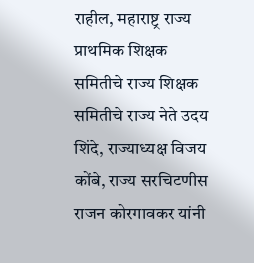राहील, महाराष्ट्र राज्य प्राथमिक शिक्षक समितीचे राज्य शिक्षक समितीचे राज्य नेते उदय शिंदे, राज्याध्यक्ष विजय कोंबे, राज्य सरचिटणीस राजन कोरगावकर यांनी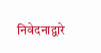निवेदनाद्वारे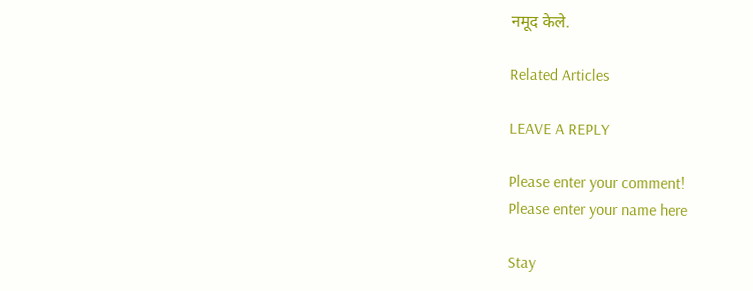नमूद केले.

Related Articles

LEAVE A REPLY

Please enter your comment!
Please enter your name here

Stay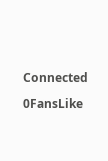Connected

0FansLike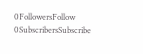0FollowersFollow
0SubscribersSubscribe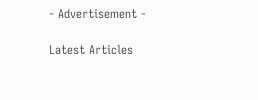- Advertisement -

Latest Articles